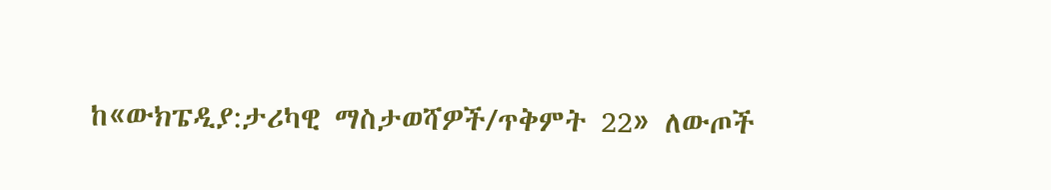ከ«ውክፔዲያ:ታሪካዊ ማስታወሻዎች/ጥቅምት 22» ለውጦች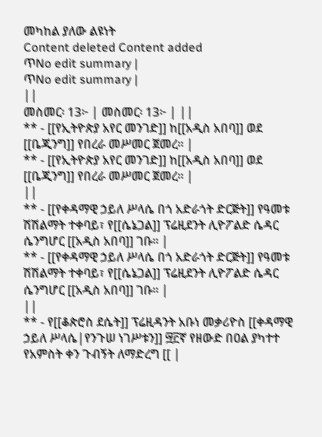መካከል ያለው ልዩነት
Content deleted Content added
ጥNo edit summary |
ጥNo edit summary |
||
መስመር፡ 13፦ | መስመር፡ 13፦ | ||
** - [[የኢትዮጵያ አየር መንገድ]] ከ[[አዲስ አበባ]] ወደ [[ቤጂንግ]] የበረራ መሥመር ጀመረ። |
** - [[የኢትዮጵያ አየር መንገድ]] ከ[[አዲስ አበባ]] ወደ [[ቤጂንግ]] የበረራ መሥመር ጀመረ። |
||
** - [[የቀዳማዊ ኃይለ ሥላሴ በጎ አድራጎት ድርጅት]] የዓመቱ ሽሽልማት ተቀባይ፣ የ[[ሴኔጋል]] ፕሬዚደንት ሊዮፖልድ ሴዳር ሴንግሆር [[አዲስ አበባ]] ገቡ። |
** - [[የቀዳማዊ ኃይለ ሥላሴ በጎ አድራጎት ድርጅት]] የዓመቱ ሽሽልማት ተቀባይ፣ የ[[ሴኔጋል]] ፕሬዚደንት ሊዮፖልድ ሴዳር ሴንግሆር [[አዲስ አበባ]] ገቡ። |
||
** - የ[[ቆጵሮስ ደሴት]] ፕሬዚዳንት አቡነ መቃሪዮስ [[ቀዳማዊ ኃይለ ሥላሴ|የንጉሠ ነገሥቱን]] ፵፫ኛ የዘውድ በዐል ያካተተ የአምስት ቀን ጉብኝት ለማድረግ [[ |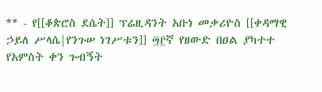** - የ[[ቆጵሮስ ደሴት]] ፕሬዚዳንት አቡነ መቃሪዮስ [[ቀዳማዊ ኃይለ ሥላሴ|የንጉሠ ነገሥቱን]] ፵፫ኛ የዘውድ በዐል ያካተተ የአምስት ቀን ጉብኝት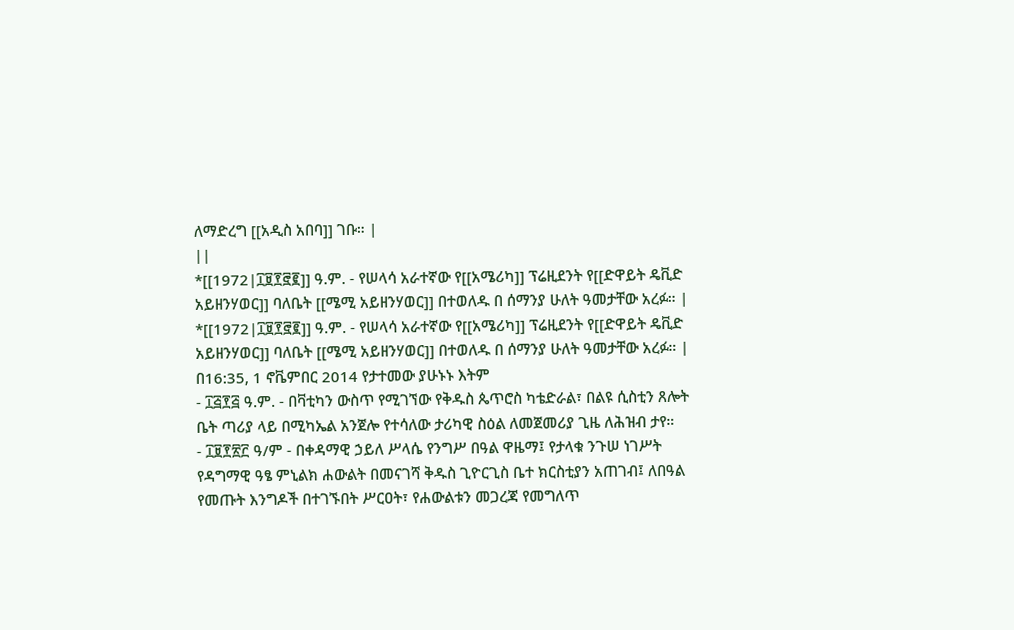ለማድረግ [[አዲስ አበባ]] ገቡ። |
||
*[[1972|፲፱፻፸፪]] ዓ.ም. - የሠላሳ አራተኛው የ[[አሜሪካ]] ፕሬዚደንት የ[[ድዋይት ዴቪድ አይዘንሃወር]] ባለቤት [[ሜሚ አይዘንሃወር]] በተወለዱ በ ሰማንያ ሁለት ዓመታቸው አረፉ። |
*[[1972|፲፱፻፸፪]] ዓ.ም. - የሠላሳ አራተኛው የ[[አሜሪካ]] ፕሬዚደንት የ[[ድዋይት ዴቪድ አይዘንሃወር]] ባለቤት [[ሜሚ አይዘንሃወር]] በተወለዱ በ ሰማንያ ሁለት ዓመታቸው አረፉ። |
በ16:35, 1 ኖቬምበር 2014 የታተመው ያሁኑኑ እትም
- ፲፭፻፭ ዓ.ም. - በቫቲካን ውስጥ የሚገኘው የቅዱስ ጴጥሮስ ካቴድራል፣ በልዩ ሲስቲን ጸሎት ቤት ጣሪያ ላይ በሚካኤል አንጀሎ የተሳለው ታሪካዊ ስዕል ለመጀመሪያ ጊዜ ለሕዝብ ታየ።
- ፲፱፻፳፫ ዓ/ም - በቀዳማዊ ኃይለ ሥላሴ የንግሥ በዓል ዋዜማ፤ የታላቁ ንጉሠ ነገሥት የዳግማዊ ዓፄ ምኒልክ ሐውልት በመናገሻ ቅዱስ ጊዮርጊስ ቤተ ክርስቲያን አጠገብ፤ ለበዓል የመጡት እንግዶች በተገኙበት ሥርዐት፣ የሐውልቱን መጋረጃ የመግለጥ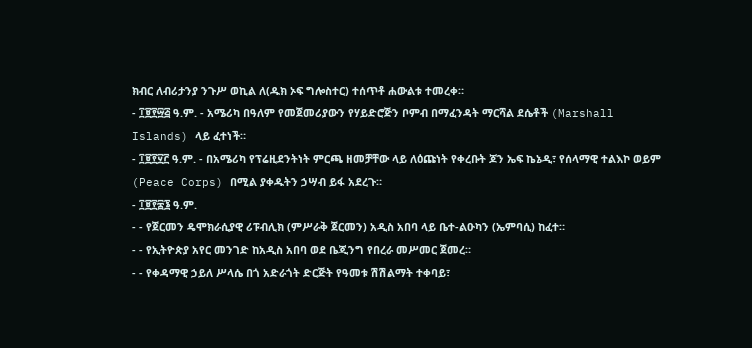ክብር ለብሪታንያ ንጉሥ ወኪል ለ(ዱክ ኦፍ ግሎስተር) ተሰጥቶ ሐውልቱ ተመረቀ።
- ፲፱፻፵፭ ዓ.ም. - አሜሪካ በዓለም የመጀመሪያውን የሃይድሮጅን ቦምብ በማፈንዳት ማርሻል ደሴቶች (Marshall Islands) ላይ ፈተነች።
- ፲፱፻፶፫ ዓ.ም. - በአሜሪካ የፕሬዚደንትነት ምርጫ ዘመቻቸው ላይ ለዕጩነት የቀረቡት ጆን ኤፍ ኬኔዲ፣ የሰላማዊ ተልእኮ ወይም (Peace Corps) በሚል ያቀዱትን ኃሣብ ይፋ አደረጉ።
- ፲፱፻፷፮ ዓ.ም.
- - የጀርመን ዴሞክራሲያዊ ሪፑብሊክ (ምሥራቅ ጀርመን) አዲስ አበባ ላይ ቤተ-ልዑካን (ኤምባሲ) ከፈተ።
- - የኢትዮጵያ አየር መንገድ ከአዲስ አበባ ወደ ቤጂንግ የበረራ መሥመር ጀመረ።
- - የቀዳማዊ ኃይለ ሥላሴ በጎ አድራጎት ድርጅት የዓመቱ ሽሽልማት ተቀባይ፣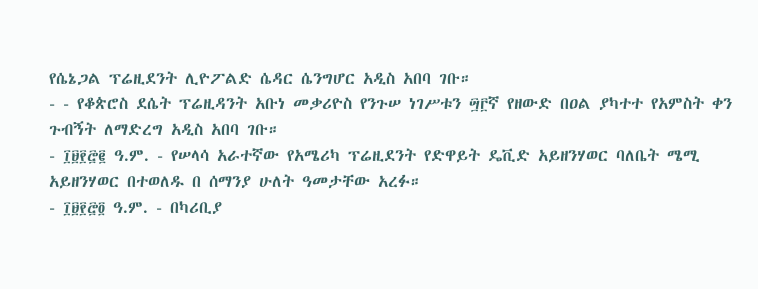የሴኔጋል ፕሬዚደንት ሊዮፖልድ ሴዳር ሴንግሆር አዲስ አበባ ገቡ።
- - የቆጵሮስ ደሴት ፕሬዚዳንት አቡነ መቃሪዮስ የንጉሠ ነገሥቱን ፵፫ኛ የዘውድ በዐል ያካተተ የአምስት ቀን ጉብኝት ለማድረግ አዲስ አበባ ገቡ።
- ፲፱፻፸፪ ዓ.ም. - የሠላሳ አራተኛው የአሜሪካ ፕሬዚደንት የድዋይት ዴቪድ አይዘንሃወር ባለቤት ሜሚ አይዘንሃወር በተወለዱ በ ሰማንያ ሁለት ዓመታቸው አረፉ።
- ፲፱፻፸፬ ዓ.ም. - በካሪቢያ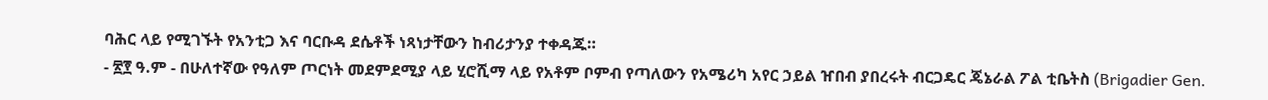ባሕር ላይ የሚገኙት የአንቲጋ እና ባርቡዳ ደሴቶች ነጻነታቸውን ከብሪታንያ ተቀዳጁ።
- ፳፻ ዓ.ም - በሁለተኛው የዓለም ጦርነት መደምደሚያ ላይ ሂሮሺማ ላይ የአቶም ቦምብ የጣለውን የአሜሪካ አየር ኃይል ዠበብ ያበረሩት ብርጋዴር ጄኔራል ፖል ቲቤትስ (Brigadier Gen.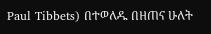Paul Tibbets) በተወለዱ በዘጠና ሁለት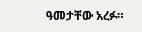ዓመታቸው አረፉ።